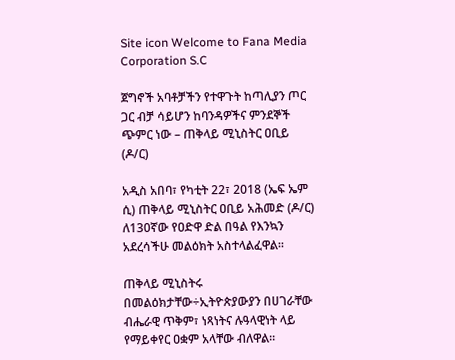Site icon Welcome to Fana Media Corporation S.C

ጀግኖች አባቶቻችን የተዋጉት ከጣሊያን ጦር ጋር ብቻ ሳይሆን ከባንዳዎችና ምንደኞች ጭምር ነው – ጠቅላይ ሚኒስትር ዐቢይ (ዶ/ር)

አዲስ አበባ፣ የካቲት 22፣ 2018 (ኤፍ ኤም ሲ) ጠቅላይ ሚኒስትር ዐቢይ አሕመድ (ዶ/ር) ለ130ኛው የዐድዋ ድል በዓል የእንኳን አደረሳችሁ መልዕክት አስተላልፈዋል፡፡

ጠቅላይ ሚኒስትሩ በመልዕክታቸው÷ኢትዮጵያውያን በሀገራቸው ብሔራዊ ጥቅም፣ ነጻነትና ሉዓላዊነት ላይ የማይቀየር ዐቋም አላቸው ብለዋል።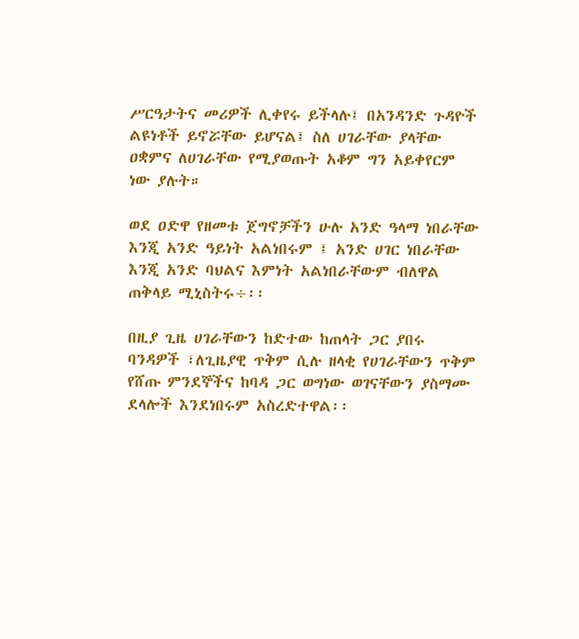ሥርዓታትና መሪዎች ሊቀየሩ ይችላሉ፤ በአንዳንድ ጉዳዮች ልዩነቶች ይኖሯቸው ይሆናል፤ ስለ ሀገራቸው ያላቸው ዐቋምና ለሀገራቸው የሚያወጡት አቆም ግን አይቀየርም ነው ያሉት።

ወደ ዐድዋ የዘመቱ ጀግኖቻችን ሁሉ አንድ ዓላማ ነበራቸው እንጂ አንድ ዓይነት አልነበሩም ፤ አንድ ሀገር ነበራቸው እንጂ አንድ ባህልና እምነት አልነበራቸውም ብለዋል ጠቅላይ ሚኒስትሩ÷፡፡

በዚያ ጊዜ ሀገራቸውን ከድተው ከጠላት ጋር ያበሩ ባንዳዎች ፣ለጊዜያዊ ጥቅም ሲሉ ዘላቂ የሀገራቸውን ጥቅም የሸጡ ምንደኞችና ከባዳ ጋር ወግነው ወገናቸውን ያስማሙ ደላሎች እንደነበሩም አስረድተዋል፡፡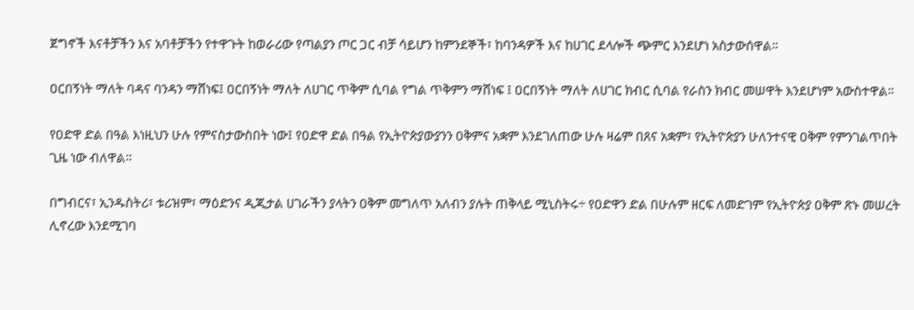ጀግኖች እናቶቻችን እና አባቶቻችን የተዋጉት ከወራሪው የጣልያን ጦር ጋር ብቻ ሳይሆን ከምንደኞች፣ ከባንዳዎች እና ከሀገር ደላሎች ጭምር እንደሆነ አስታውሰዋል፡፡

ዐርበኝነት ማለት ባዳና ባንዳን ማሸነፍ፤ ዐርበኝነት ማለት ለሀገር ጥቅም ሲባል የግል ጥቅምን ማሸነፍ ፤ ዐርበኝነት ማለት ለሀገር ክብር ሲባል የራስን ክብር መሠዋት እንደሆነም አውስተዋል፡፡

የዐድዋ ድል በዓል እነዚህን ሁሉ የምናስታውስበት ነው፤ የዐድዋ ድል በዓል የኢትዮጵያውያንን ዐቅምና አቋም እንደገለጠው ሁሉ ዛሬም በጸና አቋም፣ የኢትዮጵያን ሁለንተናዊ ዐቅም የምንገልጥበት ጊዜ ነው ብለዋል።

በግብርና፣ ኢንዱስትሪ፣ ቱሪዝም፣ ማዕድንና ዲጂታል ሀገራችን ያላትን ዐቅም መግለጥ አለብን ያሉት ጠቅላይ ሚኒስትሩ÷ የዐድዋን ድል በሁሉም ዘርፍ ለመድገም የኢትዮጵያ ዐቅም ጽኑ መሠረት ሊኖረው እንደሚገባ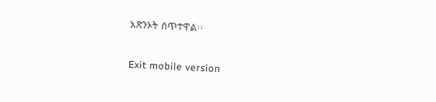አጽንኦት ሰጥተዋል፡፡

Exit mobile version